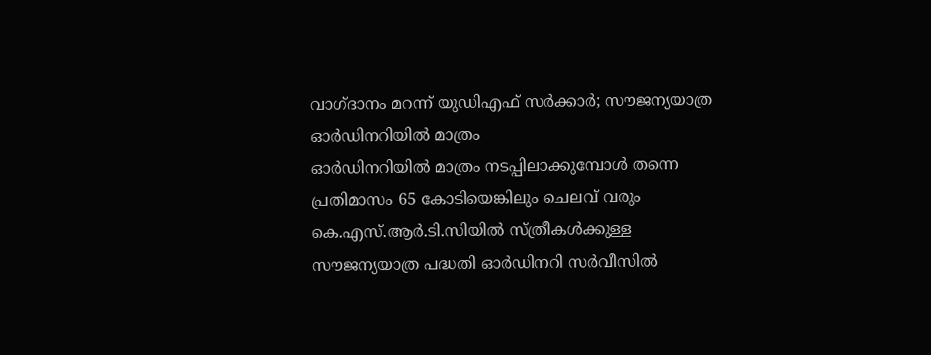വാഗ്ദാനം മറന്ന് യുഡിഎഫ് സർക്കാർ; സൗജന്യയാത്ര ഓർഡിനറിയിൽ മാത്രം
ഓർഡിനറിയിൽ മാത്രം നടപ്പിലാക്കുമ്പോൾ തന്നെ പ്രതിമാസം 65 കോടിയെങ്കിലും ചെലവ് വരും
കെ.എസ്.ആർ.ടി.സിയിൽ സ്ത്രീകൾക്കുള്ള സൗജന്യയാത്ര പദ്ധതി ഓർഡിനറി സർവീസിൽ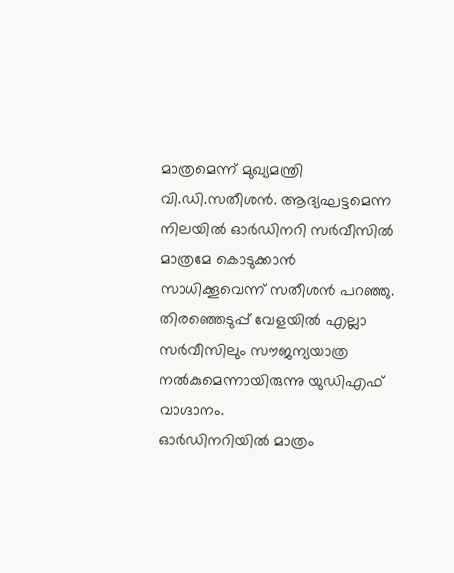മാത്രമെന്ന് മുഖ്യമന്ത്രി വി.ഡി.സതീശൻ. ആദ്യഘട്ടമെന്ന നിലയിൽ ഓർഡിനറി സർവീസിൽ മാത്രമേ കൊടുക്കാൻ സാധിക്കൂവെന്ന് സതീശൻ പറഞ്ഞു. തിരഞ്ഞെടുപ്പ് വേളയിൽ എല്ലാ സർവീസിലും സൗജന്യയാത്ര നൽകുമെന്നായിരുന്നു യുഡിഎഫ് വാഗ്ദാനം.
ഓർഡിനറിയിൽ മാത്രം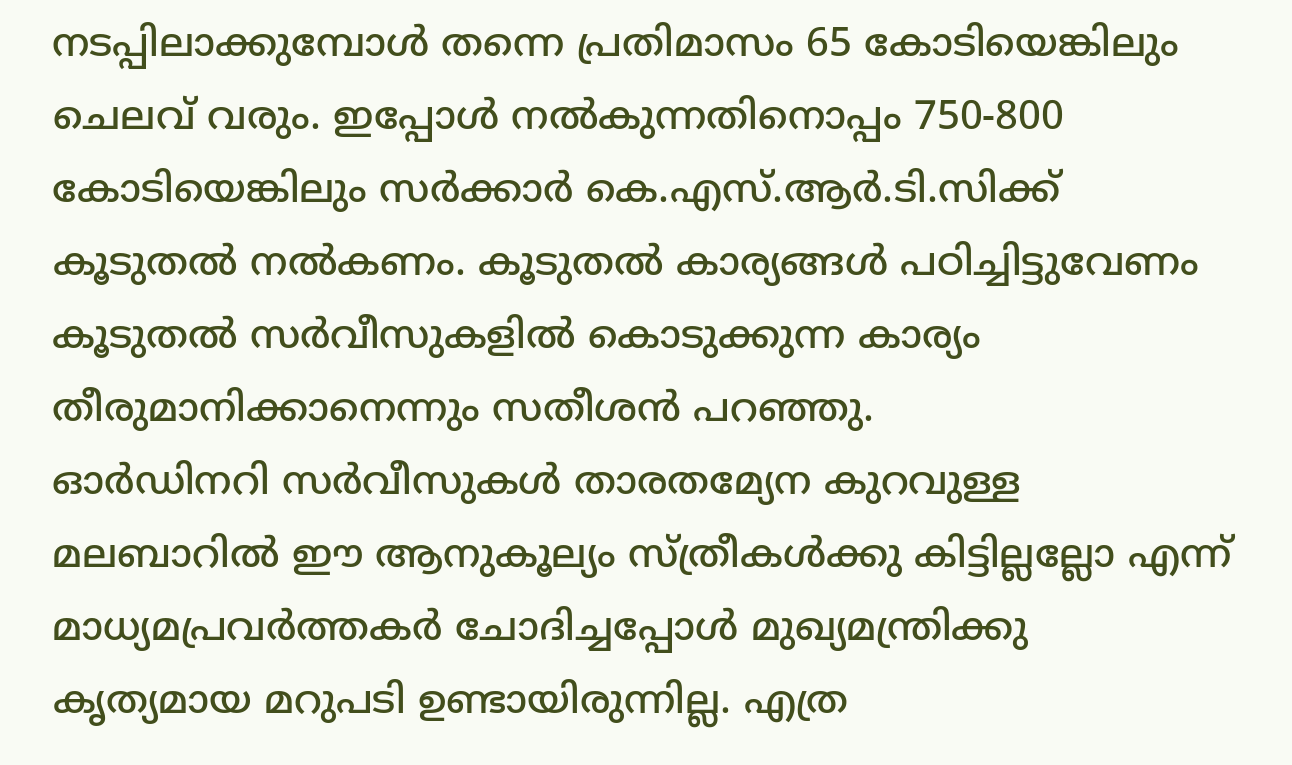നടപ്പിലാക്കുമ്പോൾ തന്നെ പ്രതിമാസം 65 കോടിയെങ്കിലും ചെലവ് വരും. ഇപ്പോൾ നൽകുന്നതിനൊപ്പം 750-800 കോടിയെങ്കിലും സർക്കാർ കെ.എസ്.ആർ.ടി.സിക്ക് കൂടുതൽ നൽകണം. കൂടുതൽ കാര്യങ്ങൾ പഠിച്ചിട്ടുവേണം കൂടുതൽ സർവീസുകളിൽ കൊടുക്കുന്ന കാര്യം തീരുമാനിക്കാനെന്നും സതീശൻ പറഞ്ഞു.
ഓർഡിനറി സർവീസുകൾ താരതമ്യേന കുറവുള്ള മലബാറിൽ ഈ ആനുകൂല്യം സ്ത്രീകൾക്കു കിട്ടില്ലല്ലോ എന്ന് മാധ്യമപ്രവർത്തകർ ചോദിച്ചപ്പോൾ മുഖ്യമന്ത്രിക്കു കൃത്യമായ മറുപടി ഉണ്ടായിരുന്നില്ല. എത്ര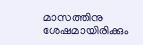മാസത്തിനു ശേഷമായിരിക്കും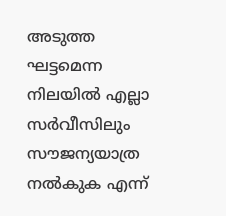അടുത്ത ഘട്ടമെന്ന നിലയിൽ എല്ലാ സർവീസിലും സൗജന്യയാത്ര നൽകുക എന്ന്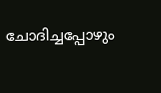ചോദിച്ചപ്പോഴും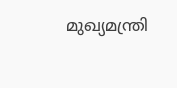മുഖ്യമന്ത്രി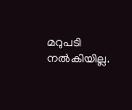മറുപടി നൽകിയില്ല.